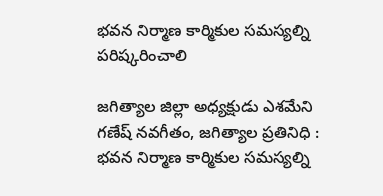భవన నిర్మాణ కార్మికుల సమస్యల్ని పరిష్కరించాలి

జగిత్యాల జిల్లా అధ్యక్షుడు ఎశమేని గణేష్ నవగీతం, జగిత్యాల ప్రతినిధి : భవన నిర్మాణ కార్మికుల సమస్యల్ని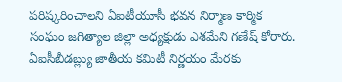పరిష్కరించాలని ఏఐటీయూసీ భవన నిర్మాణ కార్మిక సంఘం జగిత్యాల జిల్లా అధ్యక్షుడు ఎశమేని గణేష్ కోరారు. ఏఐసీబీడబ్ల్యు జాతీయ కమిటీ నిర్ణయం మేరకు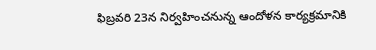ఫిబ్రవరి 23న నిర్వహించనున్న ఆందోళన కార్యక్రమానికి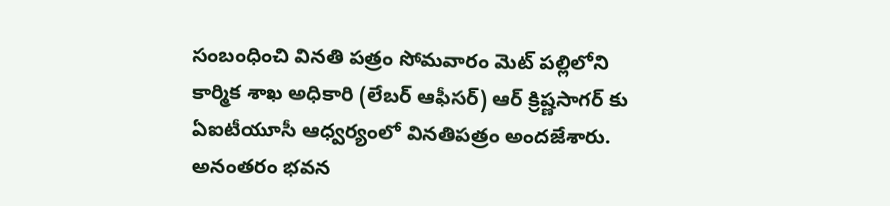సంబంధించి వినతి పత్రం సోమవారం మెట్ పల్లిలోని కార్మిక శాఖ అధికారి (లేబర్ ఆఫీసర్) ఆర్ క్రిష్ణసాగర్ కు ఏఐటీయూసీ ఆధ్వర్యంలో వినతిపత్రం అందజేశారు. అనంతరం భవన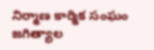నిర్మాణ కార్మిక సంఘం జగిత్యాల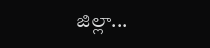జిల్లా...